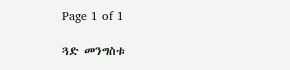Page 1 of 1

ጓድ መንግስቱ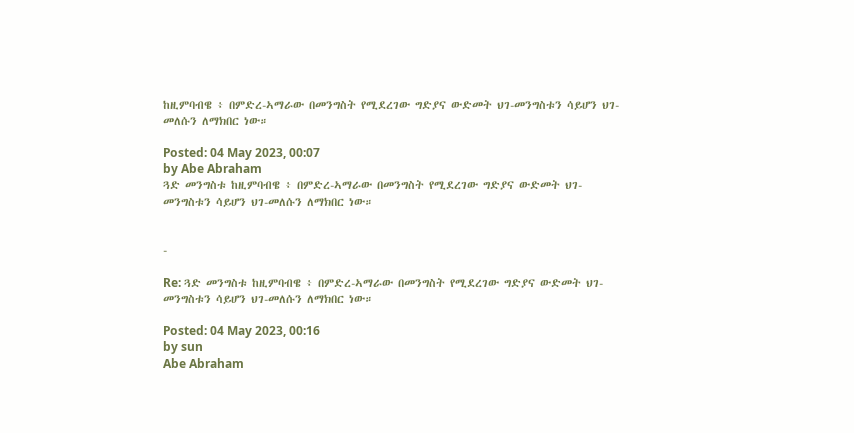ከዚምባብዌ ፥ በምድረ-ኣማራው በመንግስት የሚደረገው ግድያና ውድመት ህገ-መንግስቱን ሳይሆን ህገ-መለሱን ለማክበር ነው።

Posted: 04 May 2023, 00:07
by Abe Abraham
ጓድ መንግስቱ ከዚምባብዌ ፥ በምድረ-ኣማራው በመንግስት የሚደረገው ግድያና ውድመት ህገ-መንግስቱን ሳይሆን ህገ-መለሱን ለማክበር ነው።


-

Re: ጓድ መንግስቱ ከዚምባብዌ ፥ በምድረ-ኣማራው በመንግስት የሚደረገው ግድያና ውድመት ህገ-መንግስቱን ሳይሆን ህገ-መለሱን ለማክበር ነው።

Posted: 04 May 2023, 00:16
by sun
Abe Abraham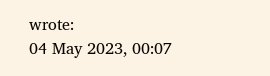wrote:
04 May 2023, 00:07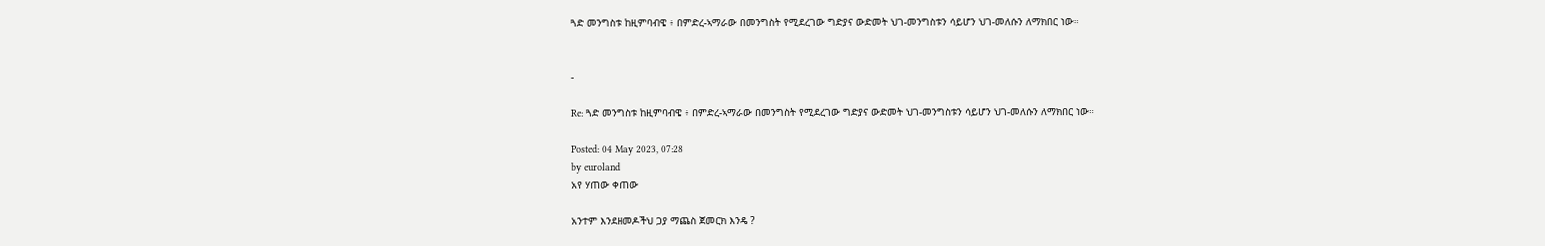ጓድ መንግስቱ ከዚምባብዌ ፥ በምድረ-ኣማራው በመንግስት የሚደረገው ግድያና ውድመት ህገ-መንግስቱን ሳይሆን ህገ-መለሱን ለማክበር ነው።


-

Re: ጓድ መንግስቱ ከዚምባብዌ ፥ በምድረ-ኣማራው በመንግስት የሚደረገው ግድያና ውድመት ህገ-መንግስቱን ሳይሆን ህገ-መለሱን ለማክበር ነው።

Posted: 04 May 2023, 07:28
by euroland
አየ ሃጠው ቀጠው

አንተም እንደዘመዶችህ ጋያ ማጨስ ጀመርክ እንዴ ?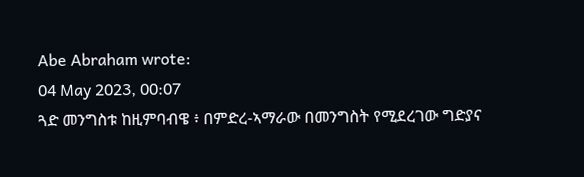Abe Abraham wrote:
04 May 2023, 00:07
ጓድ መንግስቱ ከዚምባብዌ ፥ በምድረ-ኣማራው በመንግስት የሚደረገው ግድያና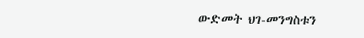ውድመት ህገ-መንግስቱን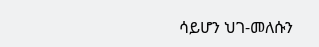ሳይሆን ህገ-መለሱን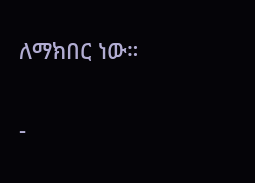ለማክበር ነው።


-